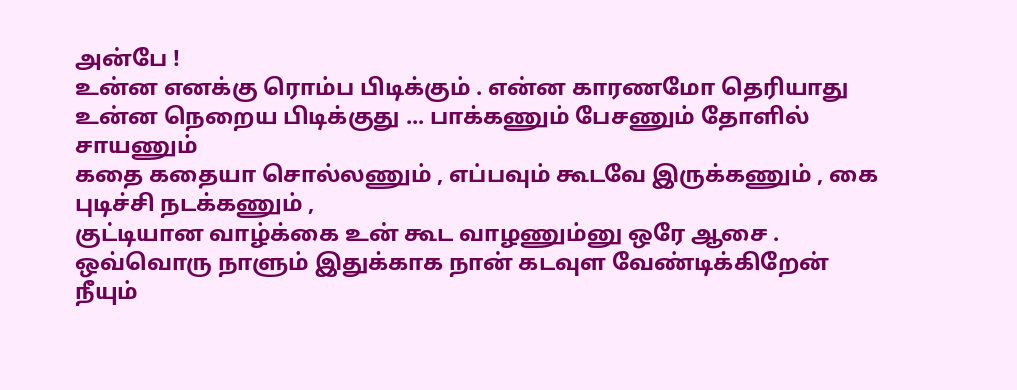அன்பே !
உன்ன எனக்கு ரொம்ப பிடிக்கும் . என்ன காரணமோ தெரியாது
உன்ன நெறைய பிடிக்குது ... பாக்கணும் பேசணும் தோளில் சாயணும்
கதை கதையா சொல்லணும் , எப்பவும் கூடவே இருக்கணும் , கை புடிச்சி நடக்கணும் ,
குட்டியான வாழ்க்கை உன் கூட வாழணும்னு ஒரே ஆசை .
ஒவ்வொரு நாளும் இதுக்காக நான் கடவுள வேண்டிக்கிறேன்
நீயும்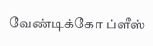வேண்டிக்கோ ப்ளீஸ்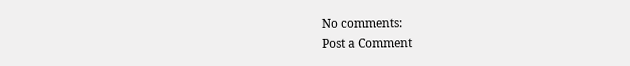No comments:
Post a Comment